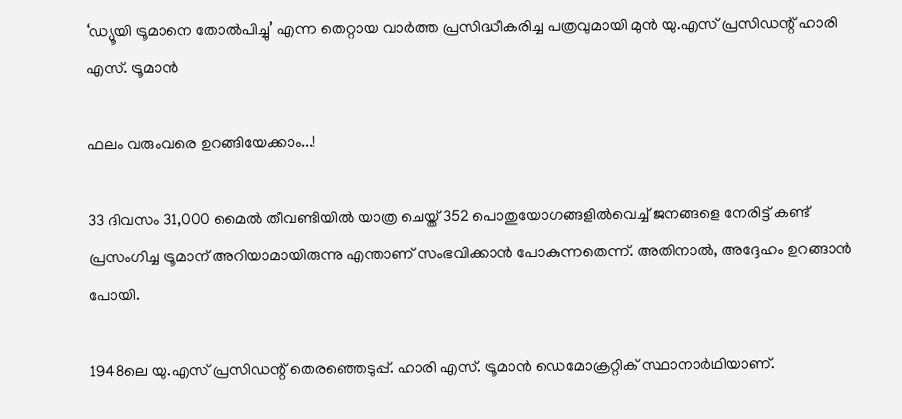‘ഡ്യൂയി ട്രൂമാനെ തോൽപിച്ചു’ എന്ന തെറ്റായ വാർത്ത പ്രസിദ്ധീകരിച്ച പത്രവുമായി മുൻ യു.എസ് പ്രസിഡന്റ് ഹാരി എസ്. ട്രൂമാൻ

ഫലം വരുംവരെ ഉറങ്ങിയേക്കാം...!

33 ദിവസം 31,000 മൈൽ തീവണ്ടിയിൽ യാത്ര ചെയ്ത് 352 പൊതുയോഗങ്ങളിൽവെച്ച് ജനങ്ങളെ നേരിട്ട് കണ്ട് പ്രസംഗിച്ച ട്രൂമാന് അറിയാമായിരുന്നു എന്താണ് സംഭവിക്കാൻ പോകുന്നതെന്ന്. അതിനാൽ, അദ്ദേഹം ഉറങ്ങാൻ പോയി.

1948ലെ യു.എസ് പ്രസിഡന്റ് തെരഞ്ഞെടുപ്പ്. ഹാരി എസ്. ട്രൂമാൻ ഡെമോക്രറ്റിക് സ്ഥാനാർഥിയാണ്.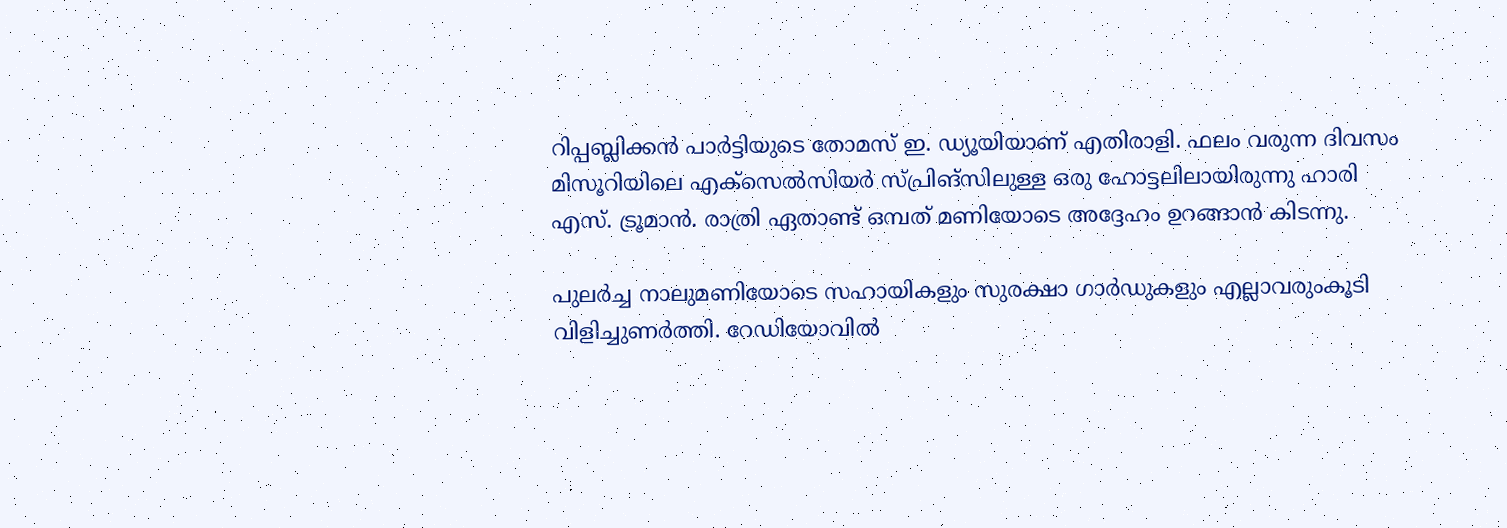റിപ്പബ്ലിക്കൻ പാർട്ടിയുടെ തോമസ് ഇ. ഡ്യൂയിയാണ് എതിരാളി. ഫലം വരുന്ന ദിവസം മിസൂറിയിലെ എക്സെൽസിയർ സ്പ്രിങ്സിലുള്ള ഒരു ഹോട്ടലിലായിരുന്നു ഹാരി എസ്. ട്രൂമാൻ. രാത്രി ഏതാണ്ട് ഒമ്പത് മണിയോടെ അദ്ദേഹം ഉറങ്ങാൻ കിടന്നു.

പുലർച്ച നാലുമണിയോടെ സഹായികളും സുരക്ഷാ ഗാർഡുകളും എല്ലാവരുംകൂടി വിളിച്ചുണർത്തി. റേഡിയോവിൽ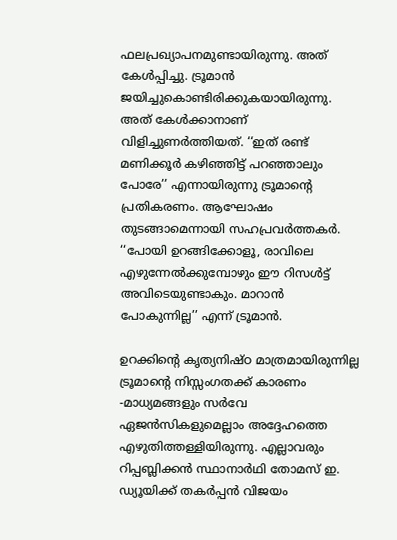ഫലപ്രഖ്യാപനമുണ്ടായിരുന്നു. അത് കേൾപ്പിച്ചു. ട്രൂമാൻ ജയിച്ചുകൊണ്ടിരിക്കുകയായിരുന്നു. അത് കേൾക്കാനാണ് വിളിച്ചുണർത്തിയത്. ‘‘ഇത് രണ്ട് മണിക്കൂർ കഴിഞ്ഞിട്ട് പറഞ്ഞാലും പോരേ’’ എന്നായിരുന്നു ട്രൂമാന്റെ പ്രതികരണം. ആഘോഷം തുടങ്ങാമെന്നായി സഹപ്രവർത്തകർ. ‘‘പോയി ഉറങ്ങിക്കോളൂ, രാവിലെ എഴുന്നേൽക്കുമ്പോഴും ഈ റിസൾട്ട് അവിടെയുണ്ടാകും. മാറാൻ പോകുന്നില്ല’’ എന്ന് ട്രൂമാൻ.

ഉറക്കിന്റെ കൃത്യനിഷ്ഠ മാത്രമായിരുന്നില്ല ട്രൂമാന്റെ നിസ്സംഗതക്ക് കാരണം -മാധ്യമങ്ങളും സർവേ ഏജൻസികളുമെല്ലാം അദ്ദേഹത്തെ എഴുതിത്തള്ളിയിരുന്നു. എല്ലാവരും റിപ്പബ്ലിക്കൻ സ്ഥാനാർഥി തോമസ് ഇ. ഡ്യൂയിക്ക് തകർപ്പൻ വിജയം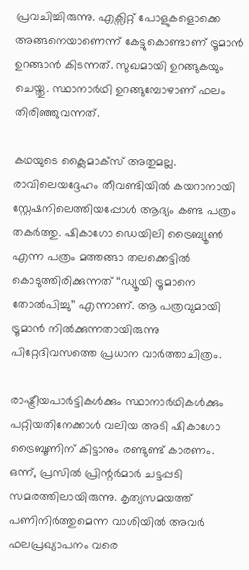പ്രവചിച്ചിരുന്നു. എക്സിറ്റ് പോളുകളൊക്കെ അങ്ങനെയാണെന്ന് കേട്ടുകൊണ്ടാണ് ട്രൂമാൻ ഉറങ്ങാൻ കിടന്നത്. സുഖമായി ഉറങ്ങുകയും ചെയ്തു. സ്ഥാനാർഥി ഉറങ്ങുമ്പോഴാണ് ഫലം തിരിഞ്ഞുവന്നത്.

കഥയുടെ ക്ലൈമാക്സ് അതുമല്ല. രാവിലെയദ്ദേഹം തീവണ്ടിയിൽ കയറാനായി സ്റ്റേഷനിലെത്തിയപ്പോൾ ആദ്യം കണ്ട പത്രം തകർത്തു. ഷികാഗോ ഡെയിലി ട്രൈബ്യൂൺ എന്ന പത്രം മത്തങ്ങാ തലക്കെട്ടിൽ കൊടുത്തിരിക്കുന്നത് ‘‘ഡ്യൂയി ട്രൂമാനെ തോൽപിച്ചു’’ എന്നാണ്. ആ പത്രവുമായി ട്രൂമാൻ നിൽക്കുന്നതായിരുന്നു പിറ്റേദിവസത്തെ പ്രധാന വാർത്താചിത്രം.

രാഷ്ട്രീയപാർട്ടികൾക്കും സ്ഥാനാർഥികൾക്കും പറ്റിയതിനേക്കാൾ വലിയ അടി ഷികാഗോ ട്രൈബൂണിന് കിട്ടാനും രണ്ടുണ്ട് കാരണം. ഒന്ന്, പ്രസിൽ പ്രിന്റർമാർ ചട്ടപ്പടി സമരത്തിലായിരുന്നു. കൃത്യസമയത്ത് പണിനിർത്തുമെന്ന വാശിയിൽ അവർ ഫലപ്രഖ്യാപനം വരെ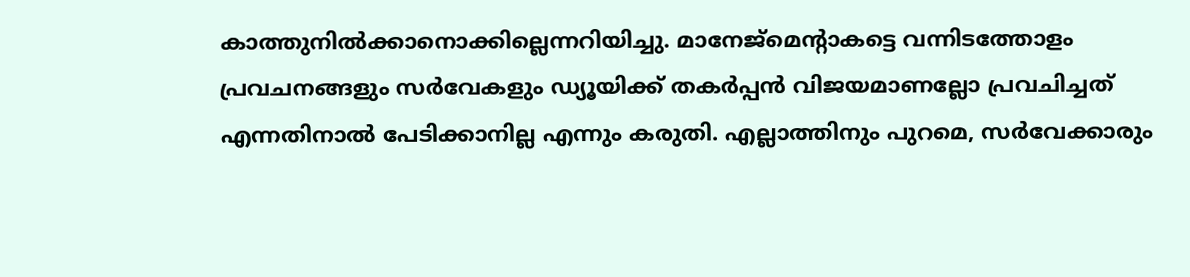കാത്തുനിൽക്കാനൊക്കില്ലെന്നറിയിച്ചു. മാനേജ്മെന്റാകട്ടെ വന്നിടത്തോളം പ്രവചനങ്ങളും സർവേകളും ഡ്യൂയിക്ക് തകർപ്പൻ വിജയമാണല്ലോ പ്രവചിച്ചത് എന്നതിനാൽ പേടിക്കാനില്ല എന്നും കരുതി. എല്ലാത്തിനും പുറമെ, സർവേക്കാരും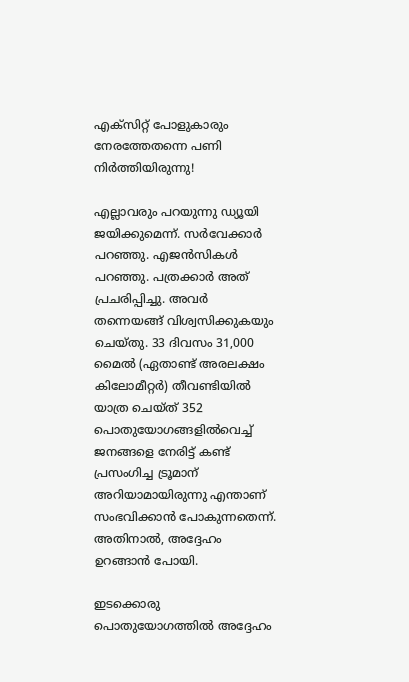എക്സിറ്റ് പോളുകാരും നേരത്തേതന്നെ പണി നിർത്തിയിരുന്നു!

എല്ലാവരും പറയുന്നു ഡ്യൂയി ജയിക്കുമെന്ന്. സർവേക്കാർ പറഞ്ഞു. എജൻസികൾ പറഞ്ഞു. പത്രക്കാർ അത് പ്രചരിപ്പിച്ചു. അവർ തന്നെയങ്ങ് വിശ്വസിക്കുകയും ചെയ്തു. 33 ദിവസം 31,000 മൈൽ (ഏതാണ്ട് അരലക്ഷം കിലോമീറ്റർ) തീവണ്ടിയിൽ യാത്ര ചെയ്ത് 352 പൊതുയോഗങ്ങളിൽവെച്ച് ജനങ്ങളെ നേരിട്ട് കണ്ട് പ്രസംഗിച്ച ട്രൂമാന് അറിയാമായിരുന്നു എന്താണ് സംഭവിക്കാൻ പോകുന്നതെന്ന്. അതിനാൽ, അദ്ദേഹം ഉറങ്ങാൻ പോയി.

ഇടക്കൊരു പൊതുയോഗത്തിൽ അദ്ദേഹം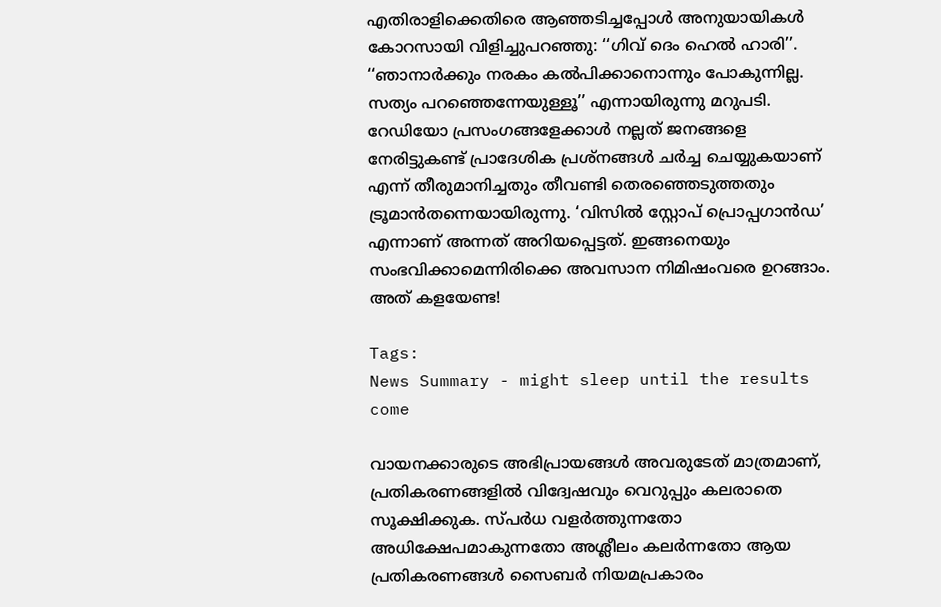എതിരാളിക്കെതിരെ ആഞ്ഞടിച്ചപ്പോൾ അനുയായികൾ കോറസായി വിളിച്ചുപറഞ്ഞു: ‘‘ഗിവ് ദെം ഹെൽ ഹാരി’’. ‘‘ഞാനാർക്കും നരകം കൽപിക്കാനൊന്നും പോകുന്നില്ല. സത്യം പറഞ്ഞെന്നേയുള്ളൂ’’ എന്നായിരുന്നു മറുപടി. റേഡിയോ പ്രസംഗങ്ങളേക്കാൾ നല്ലത് ജനങ്ങളെ നേരിട്ടുകണ്ട് പ്രാദേശിക പ്രശ്നങ്ങൾ ചർച്ച ചെയ്യുകയാണ് എന്ന് തീരുമാനിച്ചതും തീവണ്ടി തെരഞ്ഞെടുത്തതും ട്രൂമാൻതന്നെയായിരുന്നു. ‘വിസിൽ സ്റ്റോപ് പ്രൊപ്പഗാൻഡ’ എന്നാണ് അന്നത് അറിയപ്പെട്ടത്. ഇങ്ങനെയും സംഭവിക്കാമെന്നിരിക്കെ അവസാന നിമിഷംവരെ ഉറങ്ങാം. അത് കളയേണ്ട!

Tags:
News Summary - might sleep until the results come

വായനക്കാരുടെ അഭിപ്രായങ്ങള്‍ അവരുടേത് മാത്രമാണ്, പ്രതികരണങ്ങളിൽ വിദ്വേഷവും വെറുപ്പും കലരാതെ സൂക്ഷിക്കുക. സ്പർധ വളർത്തുന്നതോ അധിക്ഷേപമാകുന്നതോ അശ്ലീലം കലർന്നതോ ആയ പ്രതികരണങ്ങൾ സൈബർ നിയമപ്രകാരം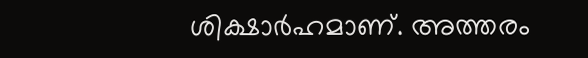ശിക്ഷാർഹമാണ്. അത്തരം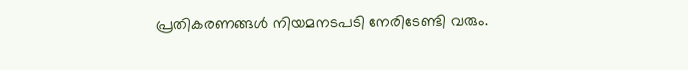പ്രതികരണങ്ങൾ നിയമനടപടി നേരിടേണ്ടി വരും.